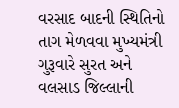વરસાદ બાદની સ્થિતિનો તાગ મેળવવા મુખ્યમંત્રી ગુરૂવારે સુરત અને વલસાડ જિલ્લાની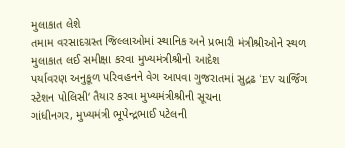મુલાકાત લેશે
તમામ વરસાદગ્રસ્ત જિલ્લાઓમાં સ્થાનિક અને પ્રભારી મંત્રીશ્રીઓને સ્થળ મુલાકાત લઈ સમીક્ષા કરવા મુખ્યમંત્રીશ્રીનો આદેશ
પર્યાવરણ અનુકૂળ પરિવહનને વેગ આપવા ગુજરાતમાં સુદ્રઢ ‘EV ચાર્જિંગ સ્ટેશન પોલિસી‘ તૈયાર કરવા મુખ્યમંત્રીશ્રીની સૂચના
ગાંધીનગર, મુખ્યમંત્રી ભૂપેન્દ્રભાઈ પટેલની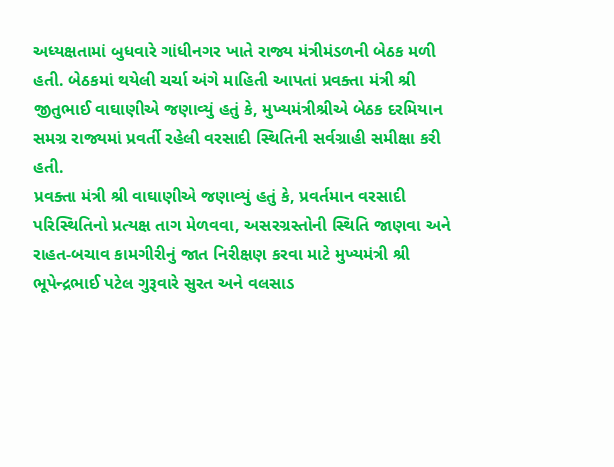અધ્યક્ષતામાં બુધવારે ગાંધીનગર ખાતે રાજ્ય મંત્રીમંડળની બેઠક મળી હતી. બેઠકમાં થયેલી ચર્ચા અંગે માહિતી આપતાં પ્રવક્તા મંત્રી શ્રી જીતુભાઈ વાઘાણીએ જણાવ્યું હતું કે, મુખ્યમંત્રીશ્રીએ બેઠક દરમિયાન સમગ્ર રાજ્યમાં પ્રવર્તી રહેલી વરસાદી સ્થિતિની સર્વગ્રાહી સમીક્ષા કરી હતી.
પ્રવક્તા મંત્રી શ્રી વાઘાણીએ જણાવ્યું હતું કે, પ્રવર્તમાન વરસાદી પરિસ્થિતિનો પ્રત્યક્ષ તાગ મેળવવા, અસરગ્રસ્તોની સ્થિતિ જાણવા અને રાહત-બચાવ કામગીરીનું જાત નિરીક્ષણ કરવા માટે મુખ્યમંત્રી શ્રી ભૂપેન્દ્રભાઈ પટેલ ગુરૂવારે સુરત અને વલસાડ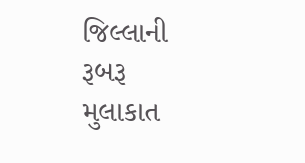જિલ્લાની રૂબરૂ મુલાકાત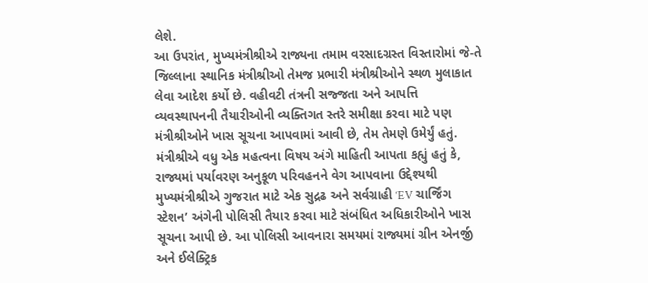લેશે.
આ ઉપરાંત, મુખ્યમંત્રીશ્રીએ રાજ્યના તમામ વરસાદગ્રસ્ત વિસ્તારોમાં જે-તે જિલ્લાના સ્થાનિક મંત્રીશ્રીઓ તેમજ પ્રભારી મંત્રીશ્રીઓને સ્થળ મુલાકાત લેવા આદેશ કર્યો છે. વહીવટી તંત્રની સજ્જતા અને આપત્તિ વ્યવસ્થાપનની તૈયારીઓની વ્યક્તિગત સ્તરે સમીક્ષા કરવા માટે પણ મંત્રીશ્રીઓને ખાસ સૂચના આપવામાં આવી છે, તેમ તેમણે ઉમેર્યું હતું.
મંત્રીશ્રીએ વધુ એક મહત્વના વિષય અંગે માહિતી આપતા કહ્યું હતું કે, રાજ્યમાં પર્યાવરણ અનુકૂળ પરિવહનને વેગ આપવાના ઉદ્દેશ્યથી મુખ્યમંત્રીશ્રીએ ગુજરાત માટે એક સુદ્રઢ અને સર્વગ્રાહી ‘EV ચાર્જિંગ સ્ટેશન’ અંગેની પોલિસી તૈયાર કરવા માટે સંબંધિત અધિકારીઓને ખાસ સૂચના આપી છે. આ પોલિસી આવનારા સમયમાં રાજ્યમાં ગ્રીન એનર્જી અને ઈલેક્ટ્રિક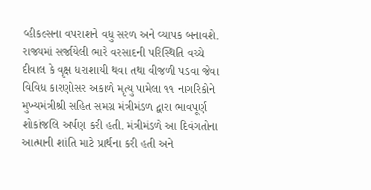વ્હીકલ્સના વપરાશને વધુ સરળ અને વ્યાપક બનાવશે.
રાજ્યમાં સર્જાયેલી ભારે વરસાદની પરિસ્થિતિ વચ્ચે દીવાલ કે વૃક્ષ ધરાશાયી થવા તથા વીજળી પડવા જેવા વિવિધ કારણોસર અકાળે મૃત્યુ પામેલા ૧૧ નાગરિકોને મુખ્યમંત્રીશ્રી સહિત સમગ્ર મંત્રીમંડળ દ્વારા ભાવપૂર્ણ શોકાંજલિ અર્પણ કરી હતી. મંત્રીમંડળે આ દિવંગતોના આત્માની શાંતિ માટે પ્રાર્થના કરી હતી અને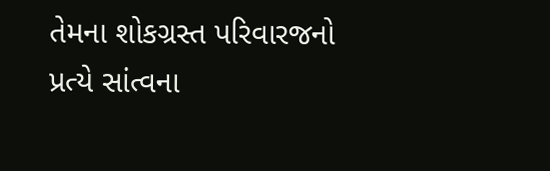તેમના શોકગ્રસ્ત પરિવારજનો પ્રત્યે સાંત્વના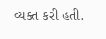વ્યક્ત કરી હતી.